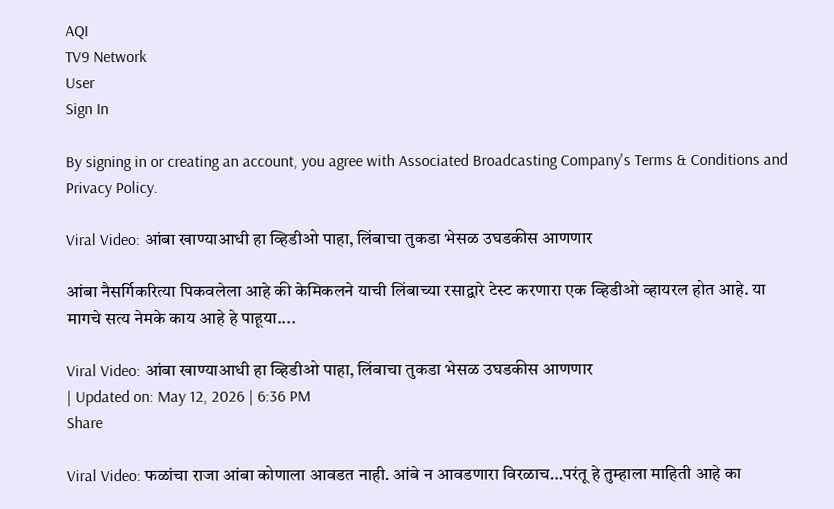AQI
TV9 Network
User
Sign In

By signing in or creating an account, you agree with Associated Broadcasting Company's Terms & Conditions and Privacy Policy.

Viral Video: आंबा खाण्याआधी हा व्हिडीओ पाहा, लिंबाचा तुकडा भेसळ उघडकीस आणणार

आंबा नैसर्गिकरित्या पिकवलेला आहे की केमिकलने याची लिंबाच्या रसाद्वारे टेस्ट करणारा एक व्हिडीओ व्हायरल होत आहे. या मागचे सत्य नेमके काय आहे हे पाहूया....

Viral Video: आंबा खाण्याआधी हा व्हिडीओ पाहा, लिंबाचा तुकडा भेसळ उघडकीस आणणार
| Updated on: May 12, 2026 | 6:36 PM
Share

Viral Video: फळांचा राजा आंबा कोणाला आवडत नाही. आंबे न आवडणारा विरळाच…परंतू हे तुम्हाला माहिती आहे का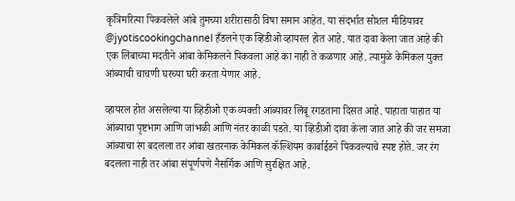कृत्रिमरित्या पिकवलेले आंबे तुमच्या शरीरासाठी विषा समान आहेत. या संदर्भात सोशल मीडियावर @jyotiscookingchannel हँडलने एक व्हिडीओ व्हायरल होत आहे. यात दावा केला जात आहे की एक लिंबाच्या मदतीने आंबा केमिकलने पिकवला आहे का नाही ते कळणार आहे. त्यामुळे केमिकल युक्त आंब्याची चाचणी घरच्या घरी करता येणार आहे.

व्हायरल होत असलेल्या या व्हिडीओ एक व्यक्ती आंब्यावर लिंबू रगडताना दिसत आहे. पाहाता पाहात या आंब्याचा पृष्टभाग आणि जांभळी आणि नंतर काळी पडते. या व्हिडीओ दावा केला जात आहे की जर समजा आंब्याचा रंग बदलला तर आंबा खतरनाक केमिकल कॅल्शियम कार्बाईडने पिकवल्याचे स्पष्ट होते. जर रंग बदलला नाही तर आंबा संपूर्णपणे नैसर्गिक आणि सुरक्षित आहे.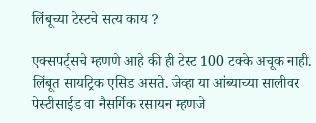लिंबूच्या टेस्टचे सत्य काय ?

एक्सपर्ट्सचे म्हणणे आहे की ही टेस्ट 100 टक्के अचूक नाही. लिंबूत सायट्रिक एसिड असते. जेव्हा या आंब्याच्या सालीवर पेस्टीसाईड वा नैसर्गिक रसायन म्हणजे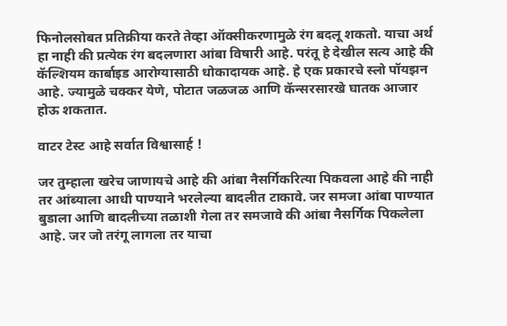फिनोलसोबत प्रतिक्रीया करते तेव्हा ऑक्सीकरणामुळे रंग बदलू शकतो. याचा अर्थ हा नाही की प्रत्येक रंग बदलणारा आंबा विषारी आहे. परंतू हे देखील सत्य आहे की कॅल्शियम कार्बाइड आरोग्यासाठी धोकादायक आहे. हे एक प्रकारचे स्लो पॉयझन आहे. ज्यामुळे चक्कर येणे, पोटात जळजळ आणि कॅन्सरसारखे घातक आजार होऊ शकतात.

वाटर टेस्ट आहे सर्वात विश्वासार्ह !

जर तुम्हाला खरेच जाणायचे आहे की आंबा नैसर्गिकरित्या पिकवला आहे की नाही तर आंब्याला आधी पाण्याने भरलेल्या बादलीत टाकावे. जर समजा आंबा पाण्यात बुडाला आणि बादलीच्या तळाशी गेला तर समजावे की आंबा नैसर्गिक पिकलेला आहे. जर जो तरंगू लागला तर याचा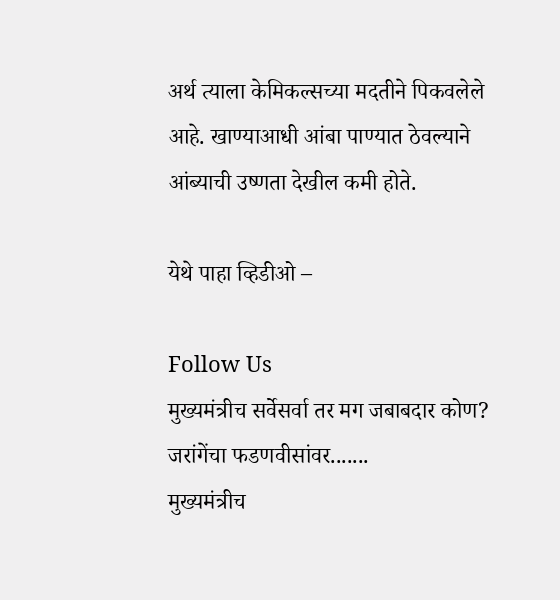अर्थ त्याला केमिकल्सच्या मदतीने पिकवलेले आहे. खाण्याआधी आंबा पाण्यात ठेवल्याने आंब्याची उष्णता देखील कमी होते.

येथे पाहा व्हिडीओ –

Follow Us
मुख्यमंत्रीच सर्वेसर्वा तर मग जबाबदार कोण? जरांगेंचा फडणवीसांवर.......
मुख्यमंत्रीच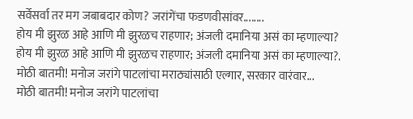सर्वेसर्वा तर मग जबाबदार कोण? जरांगेंचा फडणवीसांवर........
होय मी झुरळ आहे आणि मी झुरळच राहणार; अंजली दमानिया असं का म्हणाल्या?
होय मी झुरळ आहे आणि मी झुरळच राहणार; अंजली दमानिया असं का म्हणाल्या?.
मोठी बातमी! मनोज जरांगे पाटलांचा मराठ्यांसाठी एल्गार, सरकार वारंवार...
मोठी बातमी! मनोज जरांगे पाटलांचा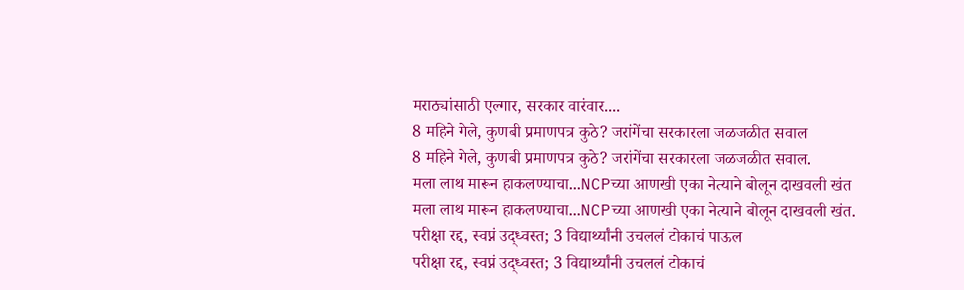मराठ्यांसाठी एल्गार, सरकार वारंवार....
8 महिने गेले, कुणबी प्रमाणपत्र कुठे? जरांगेंचा सरकारला जळजळीत सवाल
8 महिने गेले, कुणबी प्रमाणपत्र कुठे? जरांगेंचा सरकारला जळजळीत सवाल.
मला लाथ मारून हाकलण्याचा...NCPच्या आणखी एका नेत्याने बोलून दाखवली खंत
मला लाथ मारून हाकलण्याचा...NCPच्या आणखी एका नेत्याने बोलून दाखवली खंत.
परीक्षा रद्द, स्वप्नं उद्ध्वस्त; 3 विद्यार्थ्यांनी उचललं टोकाचं पाऊल
परीक्षा रद्द, स्वप्नं उद्ध्वस्त; 3 विद्यार्थ्यांनी उचललं टोकाचं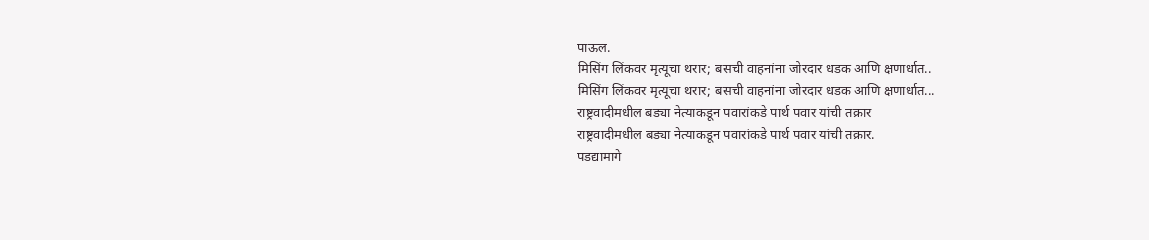पाऊल.
मिसिंग लिंकवर मृत्यूचा थरार; बसची वाहनांना जोरदार धडक आणि क्षणार्धात..
मिसिंग लिंकवर मृत्यूचा थरार; बसची वाहनांना जोरदार धडक आणि क्षणार्धात...
राष्ट्रवादीमधील बड्या नेत्याकडून पवारांकडे पार्थ पवार यांची तक्रार
राष्ट्रवादीमधील बड्या नेत्याकडून पवारांकडे पार्थ पवार यांची तक्रार.
पडद्यामागे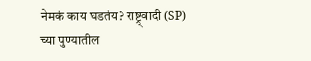नेमकं काय घडतंय? राष्ट्र्वादी (SP) च्या पुण्यातील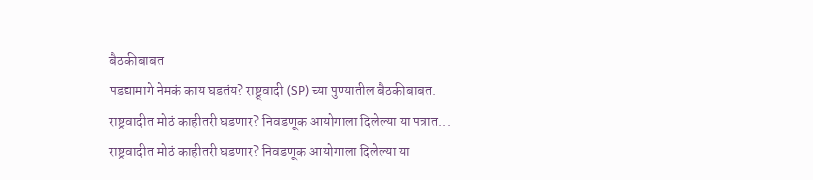बैठकीबाबत
पडद्यामागे नेमकं काय घडतंय? राष्ट्र्वादी (SP) च्या पुण्यातील बैठकीबाबत.
राष्ट्रवादीत मोठं काहीतरी घडणार? निवडणूक आयोगाला दिलेल्या या पत्रात...
राष्ट्रवादीत मोठं काहीतरी घडणार? निवडणूक आयोगाला दिलेल्या या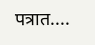पत्रात....